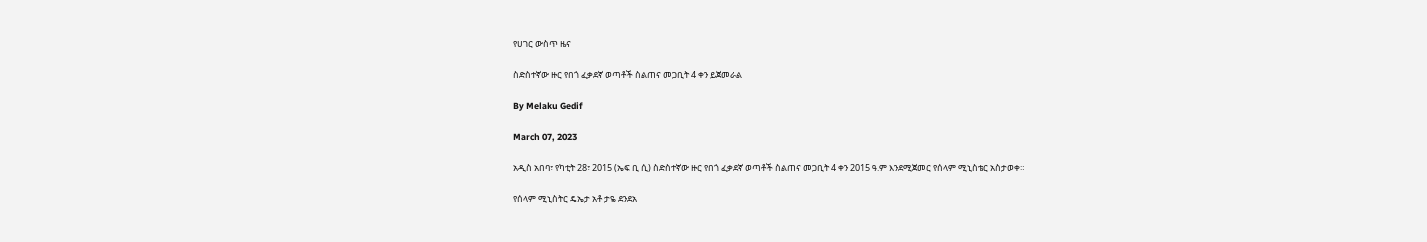የሀገር ውስጥ ዜና

ስድስተኛው ዙር የበጎ ፈቃደኛ ወጣቶች ስልጠና መጋቢት 4 ቀን ይጀመራል

By Melaku Gedif

March 07, 2023

አዲስ አበባ፣ የካቲት 28፣ 2015 (ኤፍ ቢ ሲ) ስድስተኛው ዙር የበጎ ፈቃደኛ ወጣቶች ስልጠና መጋቢት 4 ቀን 2015 ዓ.ም እንደሚጀመር የሰላም ሚኒስቴር አስታወቀ።

የሰላም ሚኒስትር ዴኤታ አቶ ታዬ ደንደአ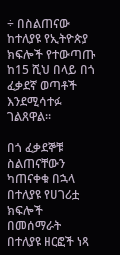÷ በስልጠናው ከተለያዩ የኢትዮጵያ ክፍሎች የተውጣጡ ከ15 ሺህ በላይ በጎ ፈቃደኛ ወጣቶች እንደሚሳተፉ ገልጸዋል።

በጎ ፈቃደኞቹ ስልጠናቸውን ካጠናቀቁ በኋላ በተለያዩ የሀገሪቷ ክፍሎች በመሰማራት በተለያዩ ዘርፎች ነጻ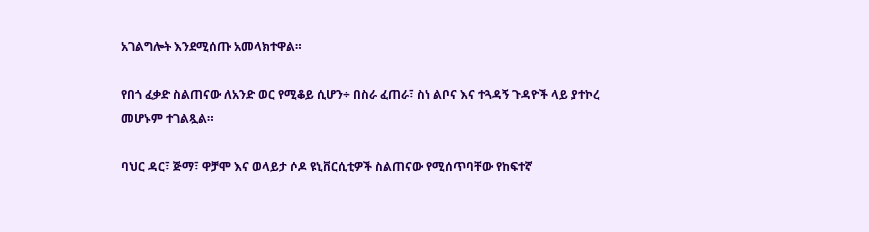አገልግሎት እንደሚሰጡ አመላክተዋል።

የበጎ ፈቃድ ስልጠናው ለአንድ ወር የሚቆይ ሲሆን÷ በስራ ፈጠራ፣ ስነ ልቦና እና ተጓዳኝ ጉዳዮች ላይ ያተኮረ መሆኑም ተገልጿል።

ባህር ዳር፣ ጅማ፣ ዋቻሞ እና ወላይታ ሶዶ ዩኒቨርሲቲዎች ስልጠናው የሚሰጥባቸው የከፍተኛ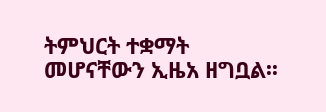ትምህርት ተቋማት መሆናቸውን ኢዜአ ዘግቧል፡፡